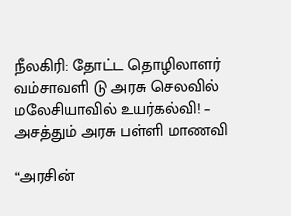நீலகிரி: தோட்ட தொழிலாளர் வம்சாவளி டு அரசு செலவில் மலேசியாவில் உயர்கல்வி! – அசத்தும் அரசு பள்ளி மாணவி

“அரசின்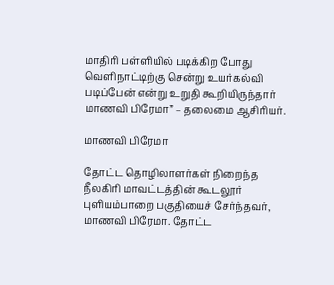மாதிரி பள்ளியில் படிக்கிற போது வெளிநாட்டிற்கு சென்று உயர்கல்வி படிப்பேன் என்று உறுதி கூறியிருந்தார் மாணவி பிரேமா” – தலைமை ஆசிரியர்.

மாணவி பிரேமா

தோட்ட தொழிலாளர்கள் நிறைந்த நீலகிரி மாவட்டத்தின் கூடலூர் புளியம்பாறை பகுதியைச் சேர்ந்தவர், மாணவி பிரேமா. தோட்ட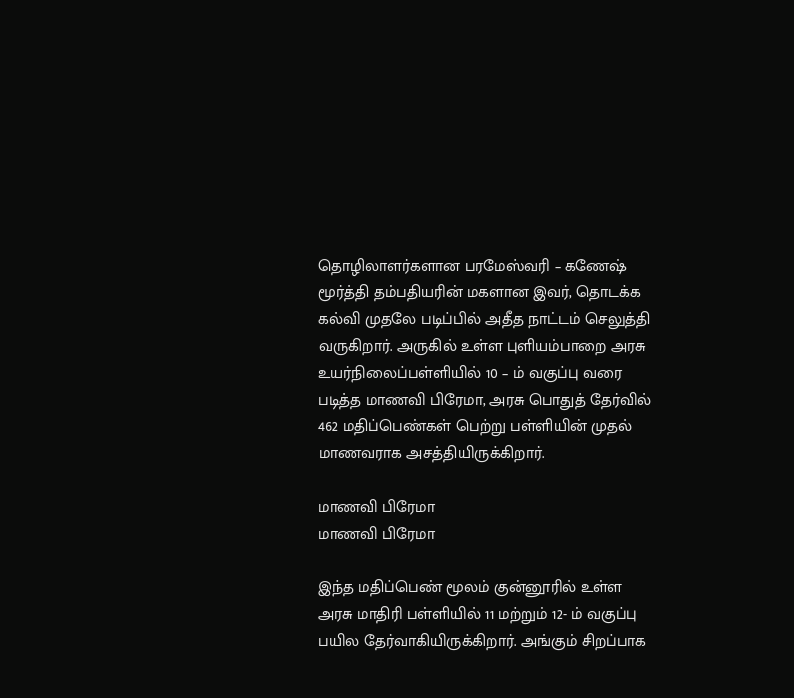தொழிலாளர்களான பரமேஸ்வரி – கணேஷ் மூர்த்தி தம்பதியரின் மகளான இவர், தொடக்க கல்வி முதலே படிப்பில் அதீத நாட்டம் செலுத்தி வருகிறார். அருகில் உள்ள புளியம்பாறை அரசு உயர்நிலைப்பள்ளியில் 10 – ம் வகுப்பு வரை படித்த மாணவி பிரேமா, அரசு பொதுத் தேர்வில் 462 மதிப்பெண்கள் பெற்று பள்ளியின் முதல் மாணவராக அசத்தியிருக்கிறார்.

மாணவி பிரேமா
மாணவி பிரேமா

இந்த மதிப்பெண் மூலம் குன்னூரில் உள்ள அரசு மாதிரி பள்ளியில் 11 மற்றும் 12- ம் வகுப்பு பயில தேர்வாகியிருக்கிறார். அங்கும் சிறப்பாக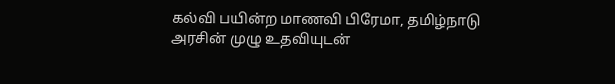கல்வி பயின்ற மாணவி பிரேமா, தமிழ்நாடு அரசின் முழு உதவியுடன்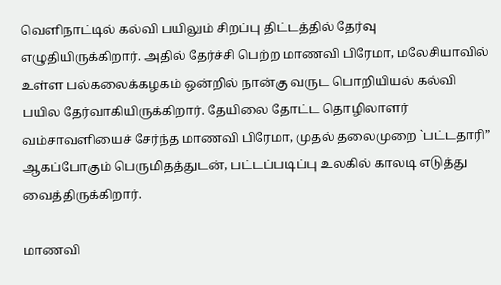வெளிநாட்டில் கல்வி பயிலும் சிறப்பு திட்டத்தில் தேர்வு எழுதியிருக்கிறார். அதில் தேர்ச்சி பெற்ற மாணவி பிரேமா, மலேசியாவில் உள்ள பல்கலைக்கழகம் ஒன்றில் நான்கு வருட பொறியியல் கல்வி பயில தேர்வாகியிருக்கிறார். தேயிலை தோட்ட தொழிலாளர் வம்சாவளியைச் சேர்ந்த மாணவி பிரேமா, முதல் தலைமுறை `பட்டதாரி” ஆகப்போகும் பெருமிதத்துடன், பட்டப்படிப்பு உலகில் காலடி எடுத்து வைத்திருக்கிறார்.

மாணவி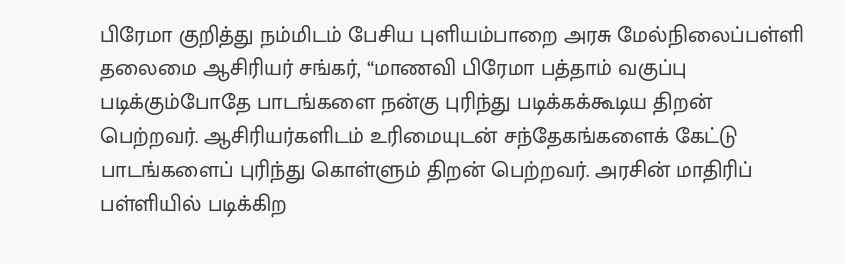பிரேமா குறித்து நம்மிடம் பேசிய புளியம்பாறை அரசு மேல்நிலைப்பள்ளி தலைமை ஆசிரியர் சங்கர், “மாணவி பிரேமா பத்தாம் வகுப்பு படிக்கும்போதே பாடங்களை நன்கு புரிந்து படிக்கக்கூடிய திறன் பெற்றவர். ஆசிரியர்களிடம் உரிமையுடன் சந்தேகங்களைக் கேட்டு பாடங்களைப் புரிந்து கொள்ளும் திறன் பெற்றவர். அரசின் மாதிரிப் பள்ளியில் படிக்கிற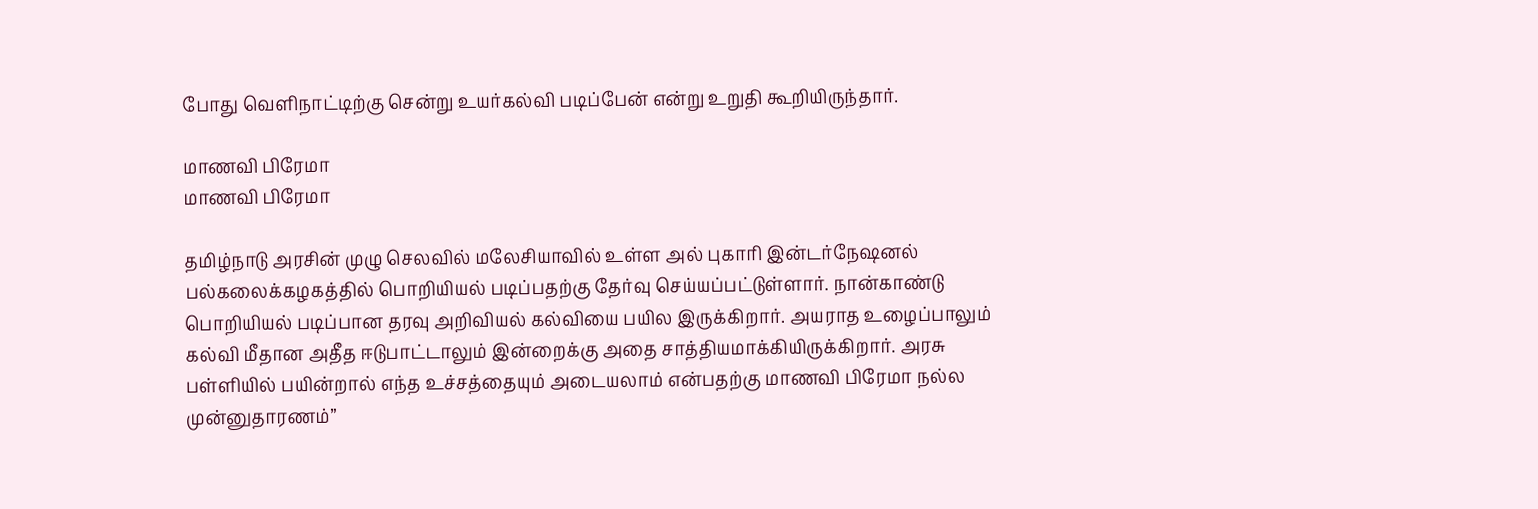போது வெளிநாட்டிற்கு சென்று உயர்கல்வி படிப்பேன் என்று உறுதி கூறியிருந்தார்.

மாணவி பிரேமா
மாணவி பிரேமா

தமிழ்நாடு அரசின் முழு செலவில் மலேசியாவில் உள்ள அல் புகாரி இன்டர்நேஷனல் பல்கலைக்கழகத்தில் பொறியியல் படிப்பதற்கு தேர்வு செய்யப்பட்டுள்ளார். நான்காண்டு பொறியியல் படிப்பான தரவு அறிவியல் கல்வியை பயில இருக்கிறார். அயராத உழைப்பாலும் கல்வி மீதான அதீத ஈடுபாட்டாலும் இன்றைக்கு அதை சாத்தியமாக்கியிருக்கிறார். அரசு பள்ளியில் பயின்றால் எந்த உச்சத்தையும் அடையலாம் என்பதற்கு மாணவி பிரேமா நல்ல முன்னுதாரணம்”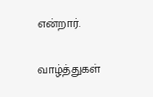என்றார்.

வாழ்த்துகள்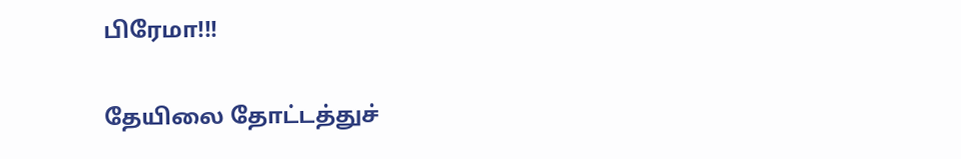பிரேமா!!!

தேயிலை தோட்டத்துச்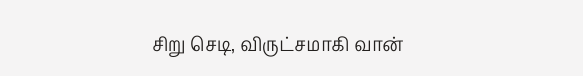சிறு செடி, விருட்சமாகி வான்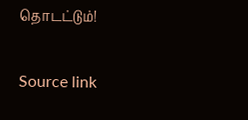தொடட்டும்!

Source link